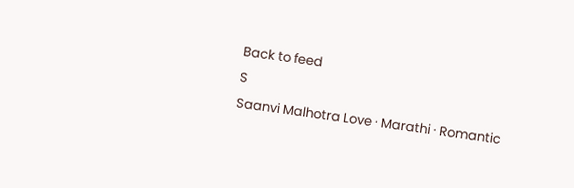Back to feed
S
Saanvi Malhotra Love · Marathi · Romantic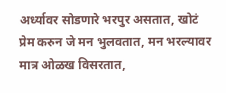अर्ध्यावर सोडणारे भरपुर असतात, खोटं प्रेम करुन जे मन भुलवतात, मन भरल्यावर मात्र ओळख विसरतात,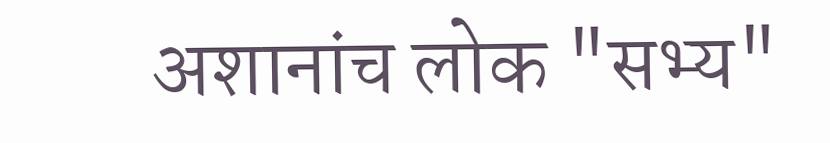अशानांच लोक "सभ्य"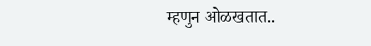म्हणुन ओळखतात..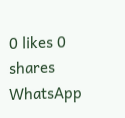0 likes 0 shares
WhatsApp